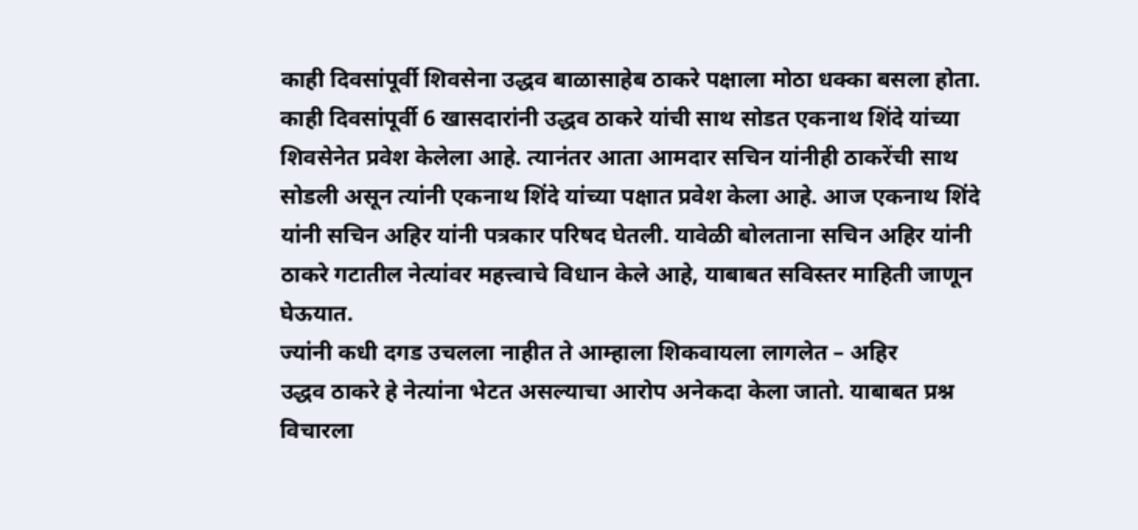काही दिवसांपूर्वी शिवसेना उद्धव बाळासाहेब ठाकरे पक्षाला मोठा धक्का बसला होता. काही दिवसांपूर्वी 6 खासदारांनी उद्धव ठाकरे यांची साथ सोडत एकनाथ शिंदे यांच्या शिवसेनेत प्रवेश केलेला आहे. त्यानंतर आता आमदार सचिन यांनीही ठाकरेंची साथ सोडली असून त्यांनी एकनाथ शिंदे यांच्या पक्षात प्रवेश केला आहे. आज एकनाथ शिंदे यांनी सचिन अहिर यांनी पत्रकार परिषद घेतली. यावेळी बोलताना सचिन अहिर यांनी ठाकरे गटातील नेत्यांवर महत्त्वाचे विधान केले आहे, याबाबत सविस्तर माहिती जाणून घेऊयात.
ज्यांनी कधी दगड उचलला नाहीत ते आम्हाला शिकवायला लागलेत – अहिर
उद्धव ठाकरे हे नेत्यांना भेटत असल्याचा आरोप अनेकदा केला जातो. याबाबत प्रश्न विचारला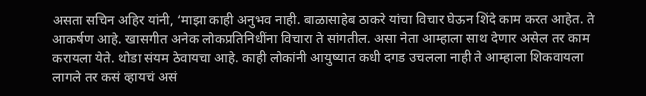असता सचिन अहिर यांनी, ‘माझा काही अनुभव नाही. बाळासाहेब ठाकरे यांचा विचार घेऊन शिंदे काम करत आहेत. ते आकर्षण आहे. खासगीत अनेक लोकप्रतिनिधींना विचारा ते सांगतील. असा नेता आम्हाला साथ देणार असेल तर काम करायला येते. थोडा संयम ठेवायचा आहे. काही लोकांनी आयुष्यात कधी दगड उचलला नाही ते आम्हाला शिकवायला लागले तर कसं व्हायचं असं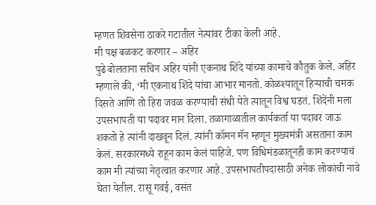म्हणत शिवसेना ठाकरे गटातील नेत्यांवर टीका केली आहे.
मी पक्ष बळकट करणार – अहिर
पुढे बोलताना सचिन अहिर यांनी एकनाथ शिंदे यांच्या कामाचे कौतुक केले. अहिर म्हणाले की, ‘मी एकनाथ शिंदे यांचा आभार मानतो. कोळश्यातून हिऱ्याची चमक दिसते आणि तो हिरा जवळ करण्याची संधी येते त्यातून विश्व घडतं. शिंदेंनी मला उपसभापती या पदावर मान दिला. तळागाळातील कार्यकर्ता या पदावर जाऊ शकतो हे त्यांनी दाखवून दिलं. त्यांनी कॉमन मॅन म्हणून मुख्यमंत्री असताना काम केलं. सरकारमध्ये राहून काम केलं पाहिजे. पण विधिमंडळातूनही काम करण्याचं काम मी त्यांच्या नेतृत्वात करणार आहे. उपसभापतीपदासाठी अनेक लोकांची नावे घेता येतील. रासू गवई, वसंत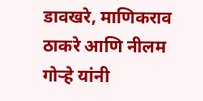डावखरे, माणिकराव ठाकरे आणि नीलम गोऱ्हे यांनी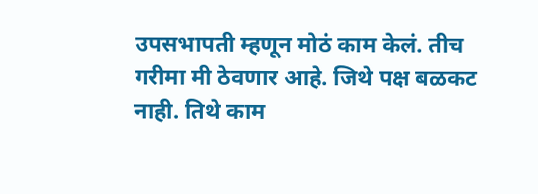उपसभापती म्हणून मोठं काम केलं. तीच गरीमा मी ठेवणार आहे. जिथे पक्ष बळकट नाही. तिथे काम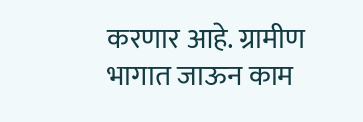करणार आहे. ग्रामीण भागात जाऊन काम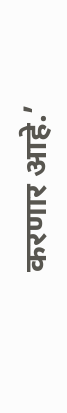करणार आहे.’